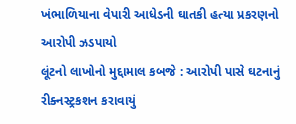ખંભાળિયાના વેપારી આધેડની ઘાતકી હત્યા પ્રકરણનો આરોપી ઝડપાયો
લૂંટનો લાખોનો મુદ્દામાલ કબજે : આરોપી પાસે ઘટનાનું રીક્નસ્ટ્રકશન કરાવાયું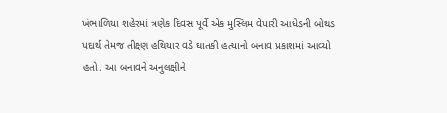ખંભાળિયા શહેરમાં ત્રણેક દિવસ પૂર્વે એક મુસ્લિમ વેપારી આધેડની બોથડ પદાર્થ તેમજ તીક્ષ્ણ હથિયાર વડે ઘાતકી હત્યાનો બનાવ પ્રકાશમાં આવ્યો હતો. આ બનાવને અનુલક્ષીને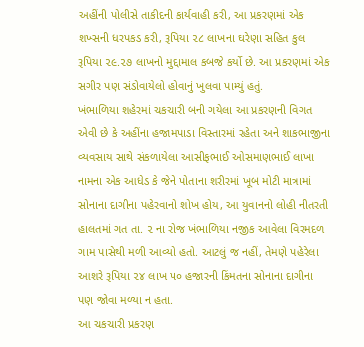અહીંની પોલીસે તાકીદની કાર્યવાહી કરી, આ પ્રકરણમાં એક શખ્સની ધરપકડ કરી, રૂપિયા ૨૮ લાખના ઘરેણા સહિત કુલ રૂપિયા ૨૯.૨૭ લાખનો મુદ્દામાલ કબજે કર્યો છે. આ પ્રકરણમાં એક સગીર પણ સંડોવાયેલો હોવાનું ખુલવા પામ્યું હતું.
ખંભાળિયા શહેરમાં ચકચારી બની ગયેલા આ પ્રકરણની વિગત એવી છે કે અહીંના હજામપાડા વિસ્તારમાં રહેતા અને શાકભાજીના વ્યવસાય સાથે સંકળાયેલા આસીફભાઈ ઓસમાણભાઈ લાખા નામના એક આધેડ કે જેને પોતાના શરીરમાં ખૂબ મોટી માત્રામાં સોનાના દાગીના પહેરવાનો શોખ હોય, આ યુવાનનો લોહી નીતરતી હાલતમાં ગત તા. ૨ ના રોજ ખંભાળિયા નજીક આવેલા વિરમદળ ગામ પાસેથી મળી આવ્યો હતો. આટલું જ નહીં, તેમણે પહેરેલા આશરે રૂપિયા ૨૪ લાખ ૫૦ હજારની કિંમતના સોનાના દાગીના પણ જોવા મળ્યા ન હતા.
આ ચકચારી પ્રકરણ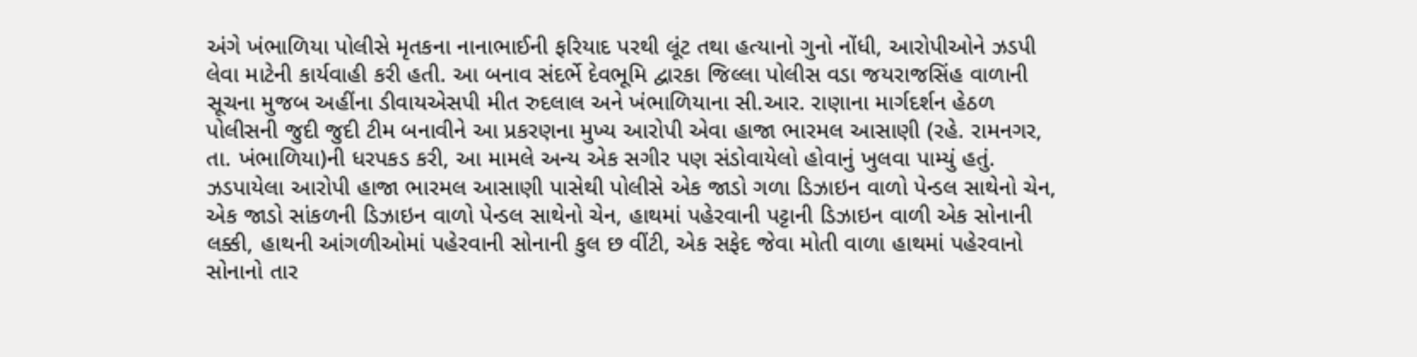અંગે ખંભાળિયા પોલીસે મૃતકના નાનાભાઈની ફરિયાદ પરથી લૂંટ તથા હત્યાનો ગુનો નોંધી, આરોપીઓને ઝડપી લેવા માટેની કાર્યવાહી કરી હતી. આ બનાવ સંદર્ભે દેવભૂમિ દ્વારકા જિલ્લા પોલીસ વડા જયરાજસિંહ વાળાની સૂચના મુજબ અહીંના ડીવાયએસપી મીત રુદલાલ અને ખંભાળિયાના સી.આર. રાણાના માર્ગદર્શન હેઠળ પોલીસની જુદી જુદી ટીમ બનાવીને આ પ્રકરણના મુખ્ય આરોપી એવા હાજા ભારમલ આસાણી (રહે. રામનગર, તા. ખંભાળિયા)ની ધરપકડ કરી, આ મામલે અન્ય એક સગીર પણ સંડોવાયેલો હોવાનું ખુલવા પામ્યું હતું.
ઝડપાયેલા આરોપી હાજા ભારમલ આસાણી પાસેથી પોલીસે એક જાડો ગળા ડિઝાઇન વાળો પેન્ડલ સાથેનો ચેન, એક જાડો સાંકળની ડિઝાઇન વાળો પેન્ડલ સાથેનો ચેન, હાથમાં પહેરવાની પટ્ટાની ડિઝાઇન વાળી એક સોનાની લક્કી, હાથની આંગળીઓમાં પહેરવાની સોનાની કુલ છ વીંટી, એક સફેદ જેવા મોતી વાળા હાથમાં પહેરવાનો સોનાનો તાર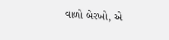વાળો બેરખો, એ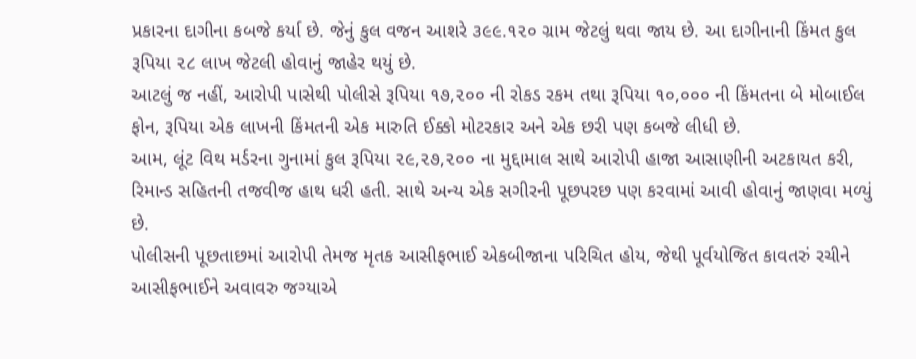પ્રકારના દાગીના કબજે કર્યા છે. જેનું કુલ વજન આશરે ૩૯૯.૧૨૦ ગ્રામ જેટલું થવા જાય છે. આ દાગીનાની કિંમત કુલ રૂપિયા ૨૮ લાખ જેટલી હોવાનું જાહેર થયું છે.
આટલું જ નહીં, આરોપી પાસેથી પોલીસે રૂપિયા ૧૭,૨૦૦ ની રોકડ રકમ તથા રૂપિયા ૧૦,૦૦૦ ની કિંમતના બે મોબાઈલ ફોન, રૂપિયા એક લાખની કિંમતની એક મારુતિ ઈક્કો મોટરકાર અને એક છરી પણ કબજે લીધી છે.
આમ, લૂંટ વિથ મર્ડરના ગુનામાં કુલ રૂપિયા ૨૯,૨૭,૨૦૦ ના મુદ્દામાલ સાથે આરોપી હાજા આસાણીની અટકાયત કરી, રિમાન્ડ સહિતની તજવીજ હાથ ધરી હતી. સાથે અન્ય એક સગીરની પૂછપરછ પણ કરવામાં આવી હોવાનું જાણવા મળ્યું છે.
પોલીસની પૂછતાછમાં આરોપી તેમજ મૃતક આસીફભાઈ એકબીજાના પરિચિત હોય, જેથી પૂર્વયોજિત કાવતરું રચીને આસીફભાઈને અવાવરુ જગ્યાએ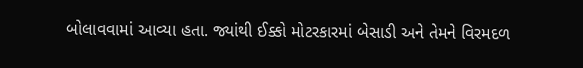બોલાવવામાં આવ્યા હતા. જ્યાંથી ઈક્કો મોટરકારમાં બેસાડી અને તેમને વિરમદળ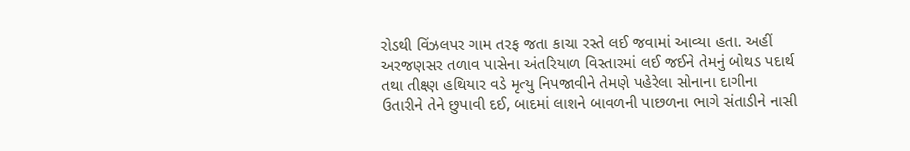રોડથી વિંઝલપર ગામ તરફ જતા કાચા રસ્તે લઈ જવામાં આવ્યા હતા. અહીં અરજણસર તળાવ પાસેના અંતરિયાળ વિસ્તારમાં લઈ જઈને તેમનું બોથડ પદાર્થ તથા તીક્ષ્ણ હથિયાર વડે મૃત્યુ નિપજાવીને તેમણે પહેરેલા સોનાના દાગીના ઉતારીને તેને છુપાવી દઈ, બાદમાં લાશને બાવળની પાછળના ભાગે સંતાડીને નાસી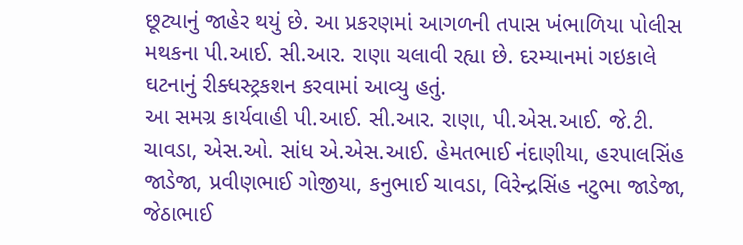છૂટ્યાનું જાહેર થયું છે. આ પ્રકરણમાં આગળની તપાસ ખંભાળિયા પોલીસ મથકના પી.આઈ. સી.આર. રાણા ચલાવી રહ્યા છે. દરમ્યાનમાં ગઇકાલે ઘટનાનું રીક્ધસ્ટ્રકશન કરવામાં આવ્યુ હતું.
આ સમગ્ર કાર્યવાહી પી.આઈ. સી.આર. રાણા, પી.એસ.આઈ. જે.ટી. ચાવડા, એસ.ઓ. સાંધ એ.એસ.આઈ. હેમતભાઈ નંદાણીયા, હરપાલસિંહ જાડેજા, પ્રવીણભાઈ ગોજીયા, કનુભાઈ ચાવડા, વિરેન્દ્રસિંહ નટુભા જાડેજા, જેઠાભાઈ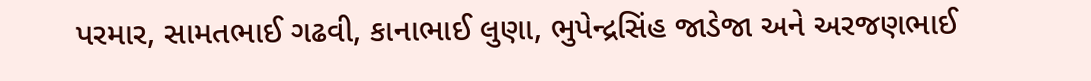પરમાર, સામતભાઈ ગઢવી, કાનાભાઈ લુણા, ભુપેન્દ્રસિંહ જાડેજા અને અરજણભાઈ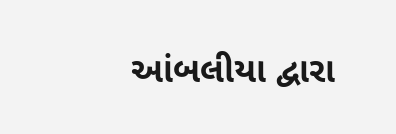આંબલીયા દ્વારા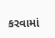કરવામાં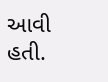આવી હતી.